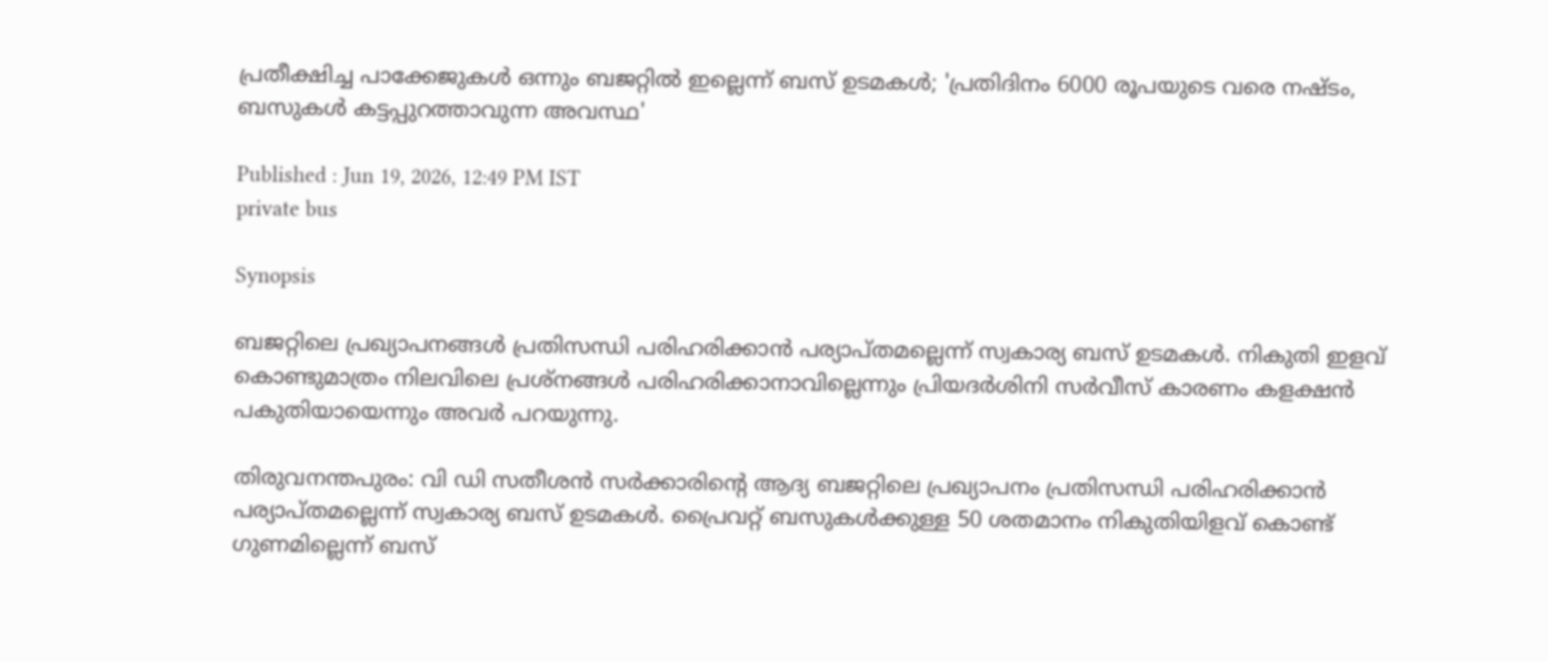പ്രതീക്ഷിച്ച പാക്കേജുകൾ ഒന്നും ബജറ്റിൽ ഇല്ലെന്ന് ബസ് ഉടമകൾ; 'പ്രതിദിനം 6000 രൂപയുടെ വരെ നഷ്ടം, ബസുകൾ കട്ടപ്പുറത്താവുന്ന അവസ്ഥ'

Published : Jun 19, 2026, 12:49 PM IST
private bus

Synopsis

ബജറ്റിലെ പ്രഖ്യാപനങ്ങൾ പ്രതിസന്ധി പരിഹരിക്കാൻ പര്യാപ്തമല്ലെന്ന് സ്വകാര്യ ബസ് ഉടമകൾ. നികുതി ഇളവ് കൊണ്ടുമാത്രം നിലവിലെ പ്രശ്നങ്ങൾ പരിഹരിക്കാനാവില്ലെന്നും പ്രിയദർശിനി സർവീസ് കാരണം കളക്ഷൻ പകുതിയായെന്നും അവർ പറയുന്നു.

തിരുവനന്തപുരം: വി ഡി സതീശൻ സർക്കാരിന്‍റെ ആദ്യ ബജറ്റിലെ പ്രഖ്യാപനം പ്രതിസന്ധി പരിഹരിക്കാൻ പര്യാപ്തമല്ലെന്ന് സ്വകാര്യ ബസ് ഉടമകൾ. പ്രൈവറ്റ് ബസുകൾക്കുള്ള 50 ശതമാനം നികുതിയിളവ് കൊണ്ട് ഗുണമില്ലെന്ന് ബസ്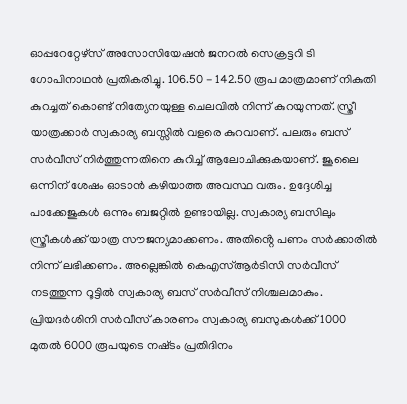ഓപ്പറേറ്റേഴ്സ് അസോസിയേഷൻ ജനറൽ സെക്രട്ടറി ടി ഗോപിനാഥൻ പ്രതികരിച്ചു. 106.50 - 142.50 രൂപ മാത്രമാണ് നികുതി കുറച്ചത് കൊണ്ട് നിത്യേനയുള്ള ചെലവിൽ നിന്ന് കുറയുന്നത്. സ്ത്രീ യാത്രക്കാർ സ്വകാര്യ ബസ്സിൽ വളരെ കുറവാണ്. പലരും ബസ് സർവീസ് നിർത്തുന്നതിനെ കുറിച്ച് ആലോചിക്കുകയാണ്. ജൂലൈ ഒന്നിന് ശേഷം ഓടാൻ കഴിയാത്ത അവസ്ഥ വരും. ഉദ്ദേശിച്ച പാക്കേജുകൾ ഒന്നും ബജറ്റിൽ ഉണ്ടായില്ല. സ്വകാര്യ ബസിലും സ്ത്രീകൾക്ക് യാത്ര സൗജന്യമാക്കണം. അതിൻ്റെ പണം സർക്കാരിൽ നിന്ന് ലഭിക്കണം. അല്ലെങ്കിൽ കെഎസ്ആർടിസി സർവീസ് നടത്തുന്ന റൂട്ടിൽ സ്വകാര്യ ബസ് സർവീസ് നിശ്ചലമാകും. പ്രിയദർശിനി സർവീസ് കാരണം സ്വകാര്യ ബസുകൾക്ക് 1000 മുതൽ 6000 രൂപയുടെ നഷ്‌ടം പ്രതിദിനം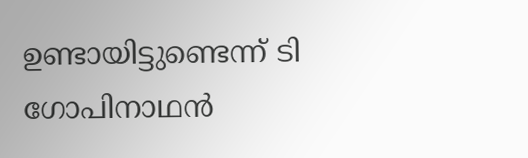ഉണ്ടായിട്ടുണ്ടെന്ന് ടി ഗോപിനാഥൻ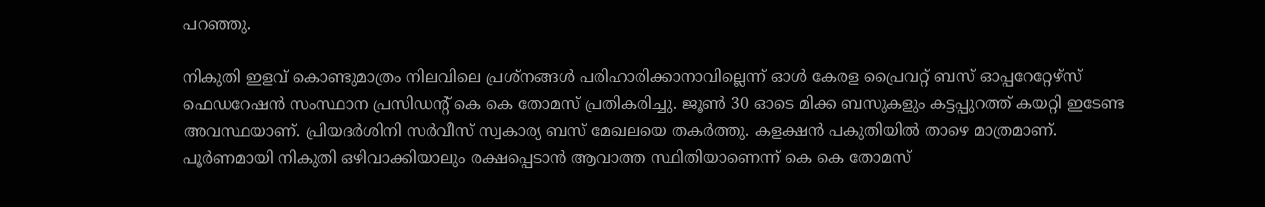പറഞ്ഞു.

നികുതി ഇളവ് കൊണ്ടുമാത്രം നിലവിലെ പ്രശ്നങ്ങൾ പരിഹാരിക്കാനാവില്ലെന്ന് ഓൾ കേരള പ്രൈവറ്റ് ബസ് ഓപ്പറേറ്റേഴ്സ് ഫെഡറേഷൻ സംസ്ഥാന പ്രസിഡൻ്റ് കെ കെ തോമസ് പ്രതികരിച്ചു. ജൂൺ 30 ഓടെ മിക്ക ബസുകളും കട്ടപ്പുറത്ത് കയറ്റി ഇടേണ്ട അവസ്ഥയാണ്. പ്രിയദർശിനി സർവീസ് സ്വകാര്യ ബസ് മേഖലയെ തകർത്തു. കളക്ഷൻ പകുതിയിൽ താഴെ മാത്രമാണ്. പൂർണമായി നികുതി ഒഴിവാക്കിയാലും രക്ഷപ്പെടാൻ ആവാത്ത സ്ഥിതിയാണെന്ന് കെ കെ തോമസ്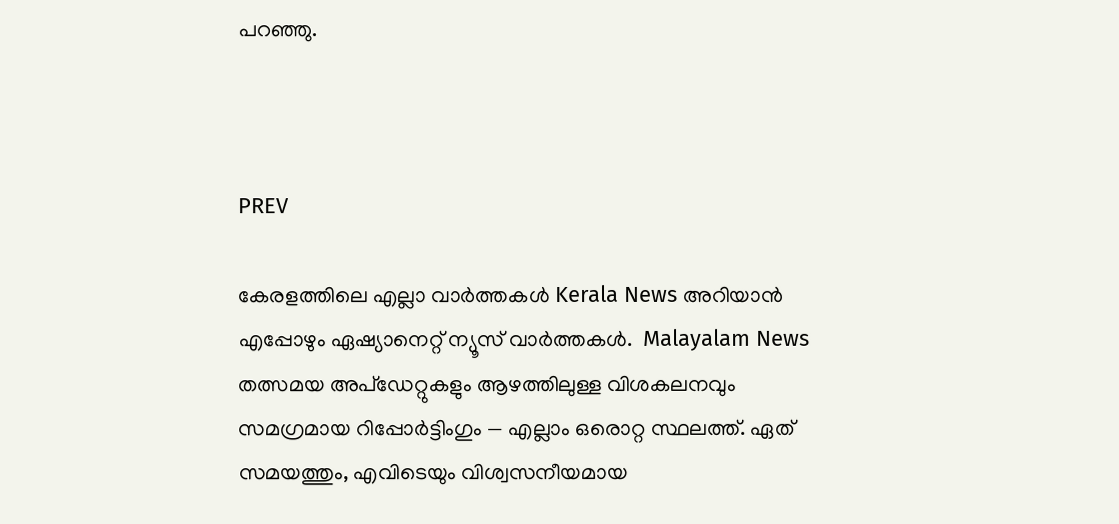പറഞ്ഞു.



PREV

കേരളത്തിലെ എല്ലാ വാർത്തകൾ Kerala News അറിയാൻ  എപ്പോഴും ഏഷ്യാനെറ്റ് ന്യൂസ് വാർത്തകൾ.  Malayalam News   തത്സമയ അപ്‌ഡേറ്റുകളും ആഴത്തിലുള്ള വിശകലനവും സമഗ്രമായ റിപ്പോർട്ടിംഗും — എല്ലാം ഒരൊറ്റ സ്ഥലത്ത്. ഏത് സമയത്തും, എവിടെയും വിശ്വസനീയമായ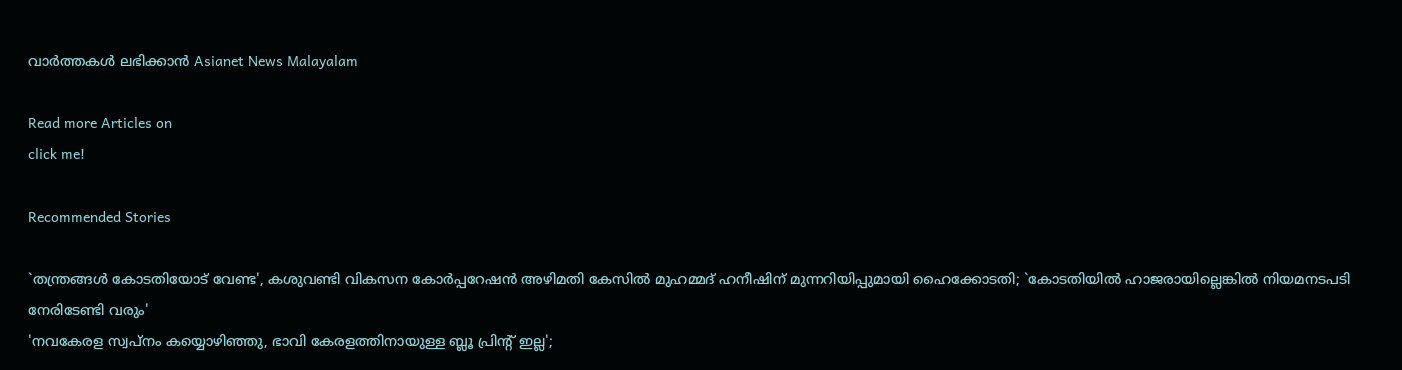വാർത്തകൾ ലഭിക്കാൻ Asianet News Malayalam

Read more Articles on
click me!

Recommended Stories

`തന്ത്രങ്ങൾ കോടതിയോട് വേണ്ട', കശുവണ്ടി വികസന കോർപ്പറേഷൻ അഴിമതി കേസിൽ മുഹമ്മദ്‌ ഹനീഷിന് മുന്നറിയിപ്പുമായി ഹൈക്കോടതി; `കോടതിയിൽ ഹാജരായില്ലെങ്കിൽ നിയമനടപടി നേരിടേണ്ടി വരും'
'നവകേരള സ്വപ്നം കയ്യൊഴിഞ്ഞു, ഭാവി കേരളത്തിനായുള്ള ബ്ലൂ പ്രിന്റ് ഇല്ല';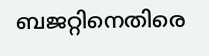ബജറ്റിനെതിരെ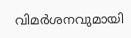വിമർശനവുമായി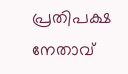പ്രതിപക്ഷ നേതാവ്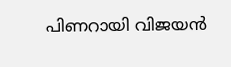പിണറായി വിജയൻ